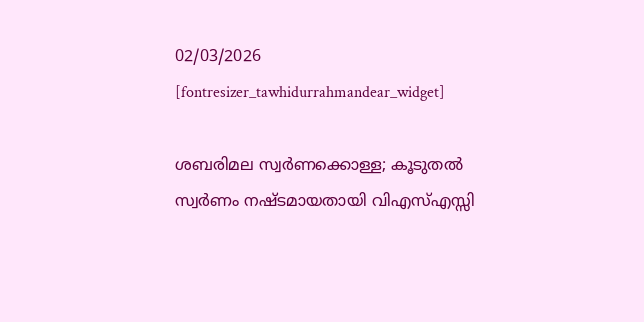02/03/2026
[fontresizer_tawhidurrahmandear_widget]

ശബരിമല സ്വർണക്കൊള്ള; കൂടുതൽ സ്വർണം നഷ്ടമായതായി വിഎസ്എസ്സി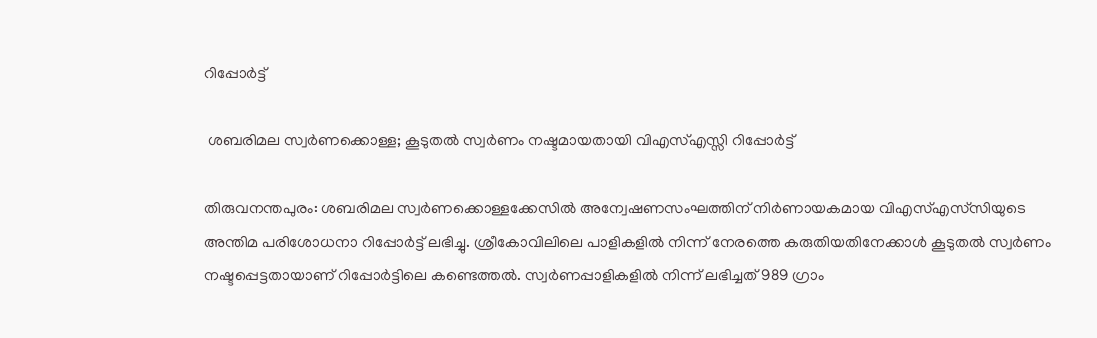റിപ്പോർട്ട്

 ശബരിമല സ്വർണക്കൊള്ള; കൂടുതൽ സ്വർണം നഷ്ടമായതായി വിഎസ്എസ്സി റിപ്പോർട്ട്

തിരുവനന്തപുരം: ശബരിമല സ്വർണക്കൊള്ളക്കേസിൽ അന്വേഷണസംഘത്തിന് നിർണായകമായ വിഎസ്എസ്‌സിയുടെ അന്തിമ പരിശോധനാ റിപ്പോർട്ട് ലഭിച്ചു. ശ്രീകോവിലിലെ പാളികളിൽ നിന്ന് നേരത്തെ കരുതിയതിനേക്കാൾ കൂടുതൽ സ്വർണം നഷ്ടപ്പെട്ടതായാണ് റിപ്പോർട്ടിലെ കണ്ടെത്തൽ. സ്വർണപ്പാളികളിൽ നിന്ന് ലഭിച്ചത് 989 ഗ്രാം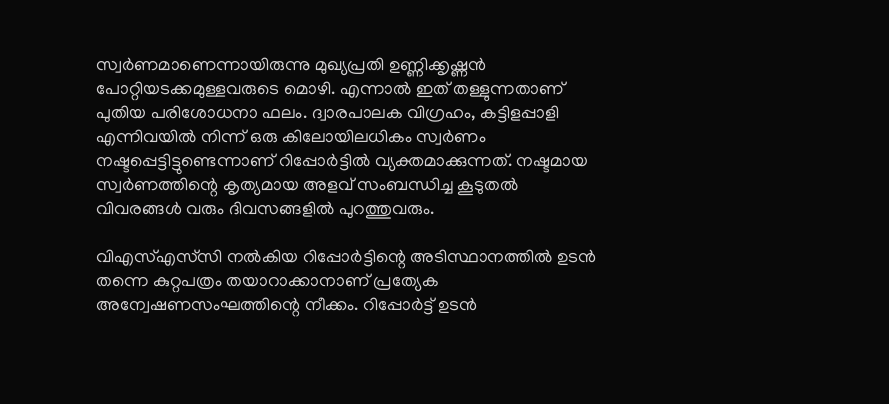സ്വർണമാണെന്നായിരുന്നു മുഖ്യപ്രതി ഉണ്ണിക്കൃഷ്ണൻ പോറ്റിയടക്കമുള്ളവരുടെ മൊഴി. എന്നാൽ ഇത് തള്ളുന്നതാണ് പുതിയ പരിശോധനാ ഫലം. ദ്വാരപാലക വിഗ്രഹം, കട്ടിളപ്പാളി എന്നിവയിൽ നിന്ന് ഒരു കിലോയിലധികം സ്വർണം നഷ്ടപ്പെട്ടിട്ടുണ്ടെന്നാണ് റിപ്പോർട്ടിൽ വ്യക്തമാക്കുന്നത്. നഷ്ടമായ സ്വർണത്തിന്റെ കൃത്യമായ അളവ് സംബന്ധിച്ച കൂടുതൽ വിവരങ്ങൾ വരും ദിവസങ്ങളിൽ പുറത്തുവരും.

വിഎസ്എസ്‌സി നൽകിയ റിപ്പോർട്ടിന്റെ അടിസ്ഥാനത്തിൽ ഉടൻ തന്നെ കുറ്റപത്രം തയാറാക്കാനാണ് പ്രത്യേക അന്വേഷണസംഘത്തിന്റെ നീക്കം. റിപ്പോർട്ട് ഉടൻ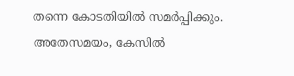തന്നെ കോടതിയിൽ സമർപ്പിക്കും. അതേസമയം, കേസിൽ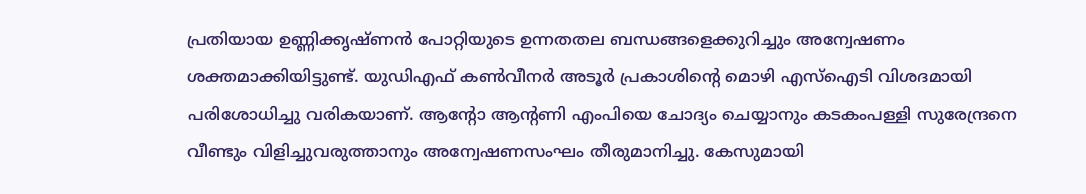പ്രതിയായ ഉണ്ണിക്കൃഷ്ണൻ പോറ്റിയുടെ ഉന്നതതല ബന്ധങ്ങളെക്കുറിച്ചും അന്വേഷണം ശക്തമാക്കിയിട്ടുണ്ട്. യുഡിഎഫ് കൺവീനർ അടൂർ പ്രകാശിന്റെ മൊഴി എസ്‌ഐടി വിശദമായി പരിശോധിച്ചു വരികയാണ്. ആന്റോ ആന്റണി എംപിയെ ചോദ്യം ചെയ്യാനും കടകംപള്ളി സുരേന്ദ്രനെ വീണ്ടും വിളിച്ചുവരുത്താനും അന്വേഷണസംഘം തീരുമാനിച്ചു. കേസുമായി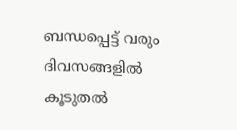ബന്ധപ്പെട്ട് വരും ദിവസങ്ങളിൽ കൂടുതൽ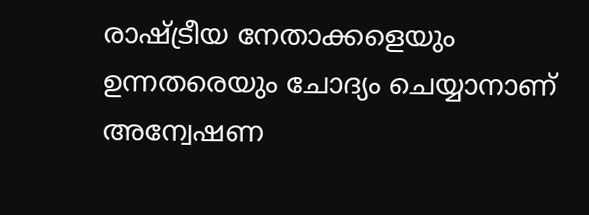രാഷ്ട്രീയ നേതാക്കളെയും ഉന്നതരെയും ചോദ്യം ചെയ്യാനാണ് അന്വേഷണ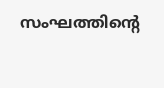സംഘത്തിന്റെ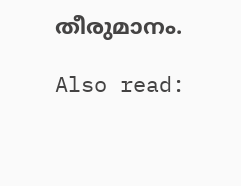തീരുമാനം.

Also read: